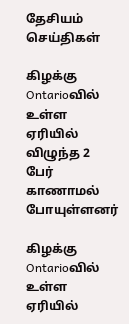தேசியம்
செய்திகள்

கிழக்கு Ontarioவில் உள்ள ஏரியில் விழுந்த 2 பேர் காணாமல் போயுள்ளனர்

கிழக்கு Ontarioவில் உள்ள ஏரியில்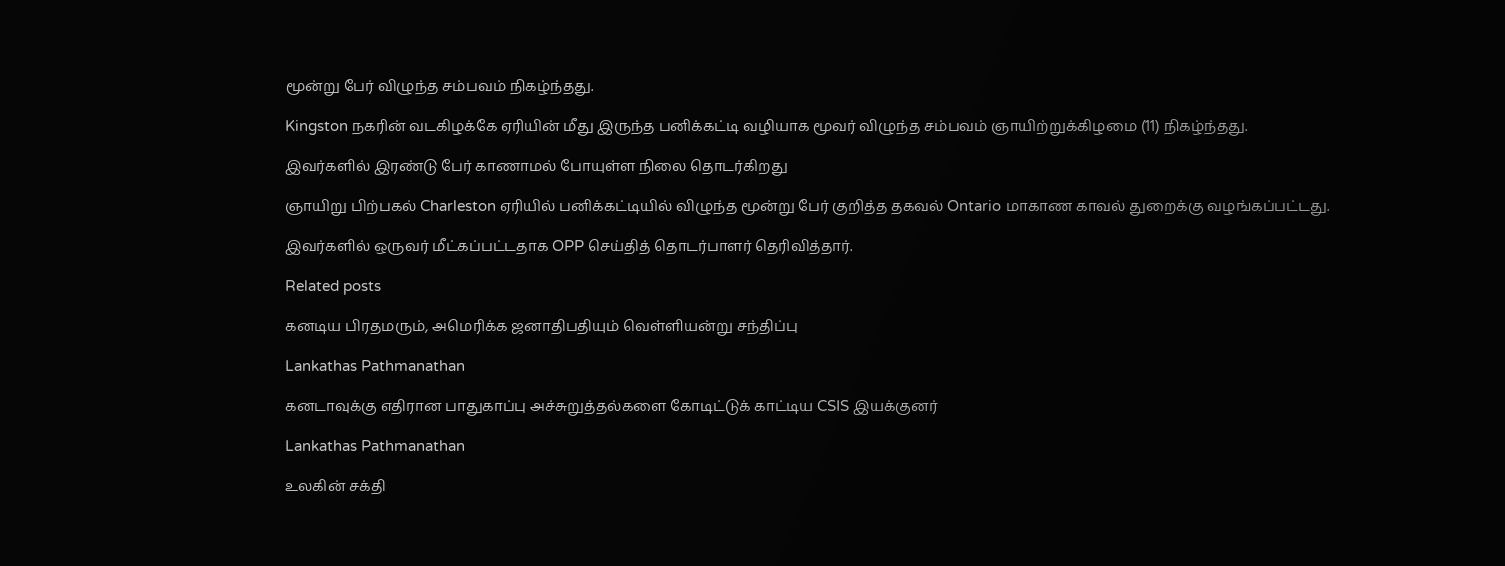மூன்று பேர் விழுந்த சம்பவம் நிகழ்ந்தது.

Kingston நகரின் வடகிழக்கே ஏரியின் மீது இருந்த பனிக்கட்டி வழியாக மூவர் விழுந்த சம்பவம் ஞாயிற்றுக்கிழமை (11) நிகழ்ந்தது.

இவர்களில் இரண்டு பேர் காணாமல் போயுள்ள நிலை தொடர்கிறது

ஞாயிறு பிற்பகல் Charleston ஏரியில் பனிக்கட்டியில் விழுந்த மூன்று பேர் குறித்த தகவல் Ontario மாகாண காவல் துறைக்கு வழங்கப்பட்டது.

இவர்களில் ஒருவர் மீட்கப்பட்டதாக OPP செய்தித் தொடர்பாளர் தெரிவித்தார்.

Related posts

கனடிய பிரதமரும், அமெரிக்க ஜனாதிபதியும் வெள்ளியன்று சந்திப்பு

Lankathas Pathmanathan

கனடாவுக்கு எதிரான பாதுகாப்பு அச்சுறுத்தல்களை கோடிட்டுக் காட்டிய CSIS இயக்குனர்

Lankathas Pathmanathan

உலகின் சக்தி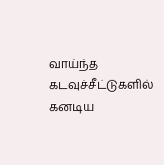வாய்ந்த கடவுச்சீட்டுகளில் கனடிய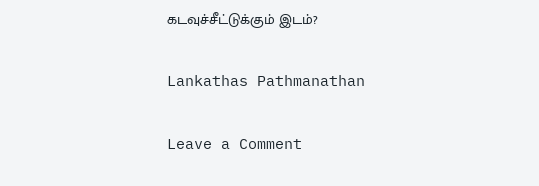கடவுச்சீட்டுக்கும் இடம்?

Lankathas Pathmanathan

Leave a Comment